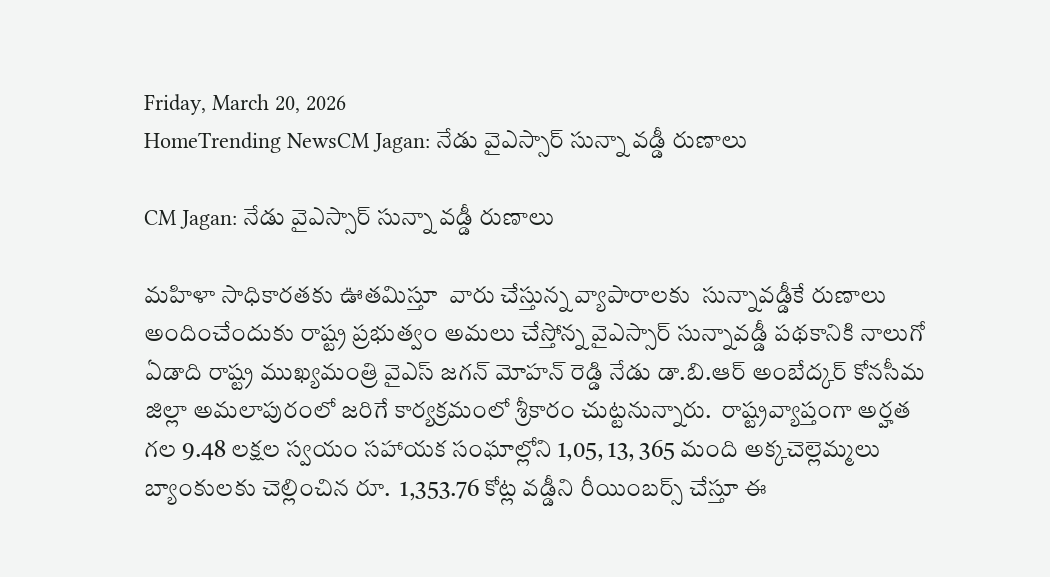Friday, March 20, 2026
HomeTrending NewsCM Jagan: నేడు వైఎస్సార్ సున్నా వడ్డీ రుణాలు

CM Jagan: నేడు వైఎస్సార్ సున్నా వడ్డీ రుణాలు

మహిళా సాధికారతకు ఊతమిస్తూ  వారు చేస్తున్న వ్యాపారాలకు  సున్నావడ్డీకే రుణాలు అందించేందుకు రాష్ట్ర ప్రభుత్వం అమలు చేస్తోన్న వైఎస్సార్ సున్నావడ్డీ పథకానికి నాలుగో ఏడాది రాష్ట్ర ముఖ్యమంత్రి వైఎస్ జగన్ మోహన్ రెడ్డి నేడు డా.బి.ఆర్ అంబేద్కర్ కోనసీమ జిల్లా అమలాపురంలో జరిగే కార్యక్రమంలో శ్రీకారం చుట్టనున్నారు.  రాష్ట్రవ్యాప్తంగా అర్హత గల 9.48 లక్షల స్వయం సహాయక సంఘాల్లోని 1,05, 13, 365 మంది అక్కచెల్లెమ్మలు బ్యాంకులకు చెల్లించిన రూ.  1,353.76 కోట్ల వడ్డీని రీయింబర్స్ చేస్తూ ఈ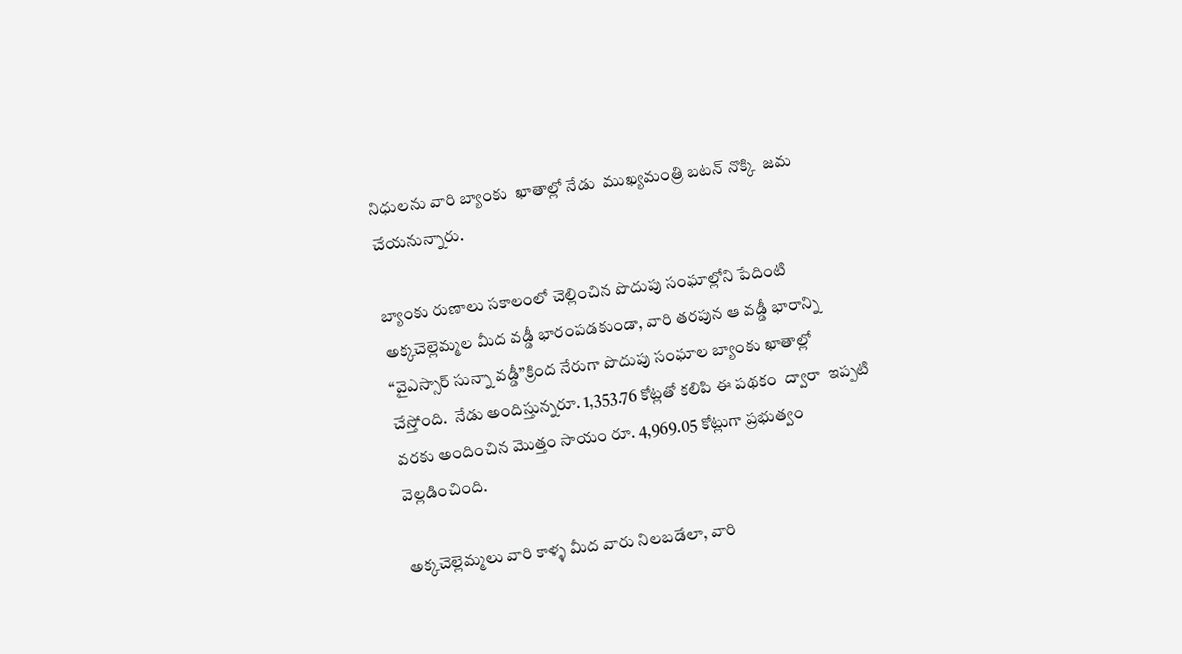నిధులను వారి బ్యాంకు  ఖాతాల్లో నేడు  ముఖ్యమంత్రి బటన్ నొక్కి  జమ చేయనున్నారు.

బ్యాంకు రుణాలు సకాలంలో చెల్లించిన పొదుపు సంఘాల్లోని పేదింటి అక్కచెల్లెమ్మల మీద వడ్డీ భారంపడకుండా, వారి తరపున ఆ వడ్డీ భారాన్ని “వైఎస్సార్ సున్నా వడ్డీ”క్రింద నేరుగా పొదుపు సంఘాల బ్యాంకు ఖాతాల్లో  చేస్తోంది.  నేడు అందిస్తున్నరూ. 1,353.76 కోట్లతో కలిపి ఈ పథకం  ద్వారా  ఇప్పటి వరకు అందించిన మొత్తం సాయం రూ. 4,969.05 కోట్లుగా ప్రభుత్వం వెల్లడించింది.

అక్కచెల్లెమ్మలు వారి కాళ్ళ మీద వారు నిలబడేలా, వారి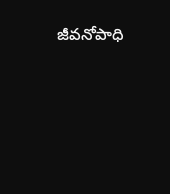జీవనోపాధి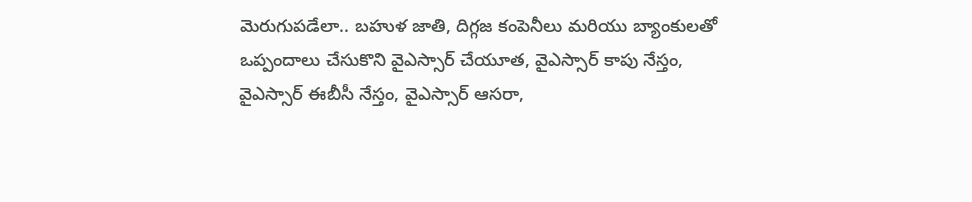మెరుగుపడేలా.. బహుళ జాతి, దిగ్గజ కంపెనీలు మరియు బ్యాంకులతో ఒప్పందాలు చేసుకొని వైఎస్సార్ చేయూత, వైఎస్సార్ కాపు నేస్తం, వైఎస్సార్ ఈబీసీ నేస్తం, వైఎస్సార్ ఆసరా,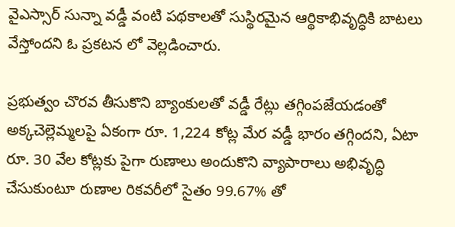వైఎస్సార్ సున్నా వడ్డీ వంటి పథకాలతో సుస్థిరమైన ఆర్థికాభివృద్ధికి బాటలు వేస్తోందని ఓ ప్రకటన లో వెల్లడించారు.

ప్రభుత్వం చొరవ తీసుకొని బ్యాంకులతో వడ్డీ రేట్లు తగ్గింపజేయడంతో అక్కచెల్లెమ్మలపై ఏకంగా రూ. 1,224 కోట్ల మేర వడ్డీ భారం తగ్గిందని, ఏటా రూ. 30 వేల కోట్లకు పైగా రుణాలు అందుకొని వ్యాపారాలు అభివృద్ధి చేసుకుంటూ రుణాల రికవరీలో సైతం 99.67% తో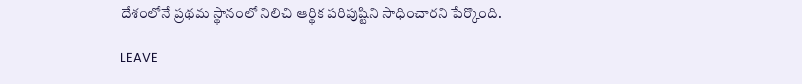దేశంలోనే ప్రథమ స్థానంలో నిలిచి ఆర్థిక పరిపుష్టిని సాధించారని పేర్కొంది.

LEAVE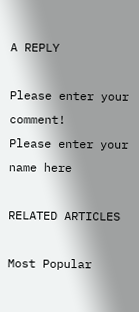A REPLY

Please enter your comment!
Please enter your name here

RELATED ARTICLES

Most Popular